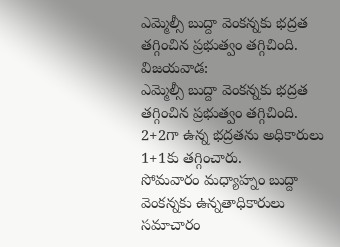ఎమ్మెల్సీ బుద్దా వెంకన్నకు భద్రత తగ్గించిన ప్రభుత్వం తగ్గిచింది.
విజయవాడ:
ఎమ్మెల్సీ బుద్దా వెంకన్నకు భద్రత తగ్గించిన ప్రభుత్వం తగ్గిచింది.
2+2గా ఉన్న భద్రతను అధికారులు 1+1కు తగ్గించారు.
సోమవారం మధ్యాహ్నం బుద్దా వెంకన్నకు ఉన్నతాధికారులు సమాచారం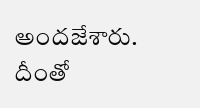అందజేశారు. దీంతో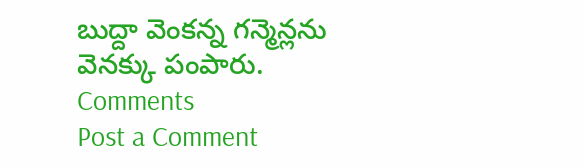బుద్దా వెంకన్న గన్మెన్లను వెనక్కు పంపారు.
Comments
Post a Comment